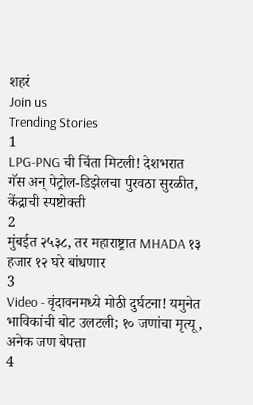शहरं
Join us
Trending Stories
1
LPG-PNG ची चिंता मिटली! देशभरात गॅस अन् पेट्रोल-डिझेलचा पुरवठा सुरळीत, केंद्राची स्पष्टोक्ती
2
मुंबईत २५३८, तर महाराष्ट्रात MHADA १३ हजार १२ घरे बांधणार
3
Video - वृंदावनमध्ये मोठी दुर्घटना! यमुनेत भाविकांची बोट उलटली; १० जणांचा मृत्यू, अनेक जण बेपत्ता
4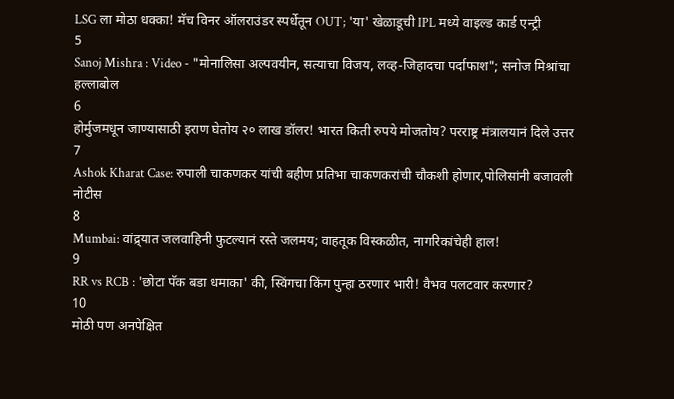LSG ला मोठा धक्का! मॅच विनर ऑलराउंडर स्पर्धेतून OUT; 'या' खेळाडूची IPL मध्ये वाइल्ड कार्ड एन्ट्री
5
Sanoj Mishra : Video - "मोनालिसा अल्पवयीन, सत्याचा विजय, लव्ह-जिहादचा पर्दाफाश"; सनोज मिश्रांचा हल्लाबोल
6
होर्मुजमधून जाण्यासाठी इराण घेतोय २० लाख डॉलर! भारत किती रुपये मोजतोय? परराष्ट्र मंत्रालयानं दिले उत्तर
7
Ashok Kharat Case: रुपाली चाकणकर यांची बहीण प्रतिभा चाकणकरांची चौकशी होणार,पोलिसांनी बजावली नोटीस
8
Mumbai: वांद्र्यात जलवाहिनी फुटल्यानं रस्ते जलमय; वाहतूक विस्कळीत, नागरिकांचेही हाल!
9
RR vs RCB : 'छोटा पॅक बडा धमाका' की, स्विंगचा किंग पुन्हा ठरणार भारी! वैभव पलटवार करणार?
10
मोठी पण अनपेक्षित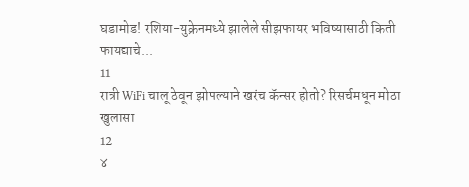घडामोड! रशिया-युक्रेनमध्ये झालेले सीझफायर भविष्यासाठी किती फायद्याचे...
11
रात्री WiFi चालू ठेवून झोपल्याने खरंच कॅन्सर होतो? रिसर्चमधून मोठा खुलासा
12
४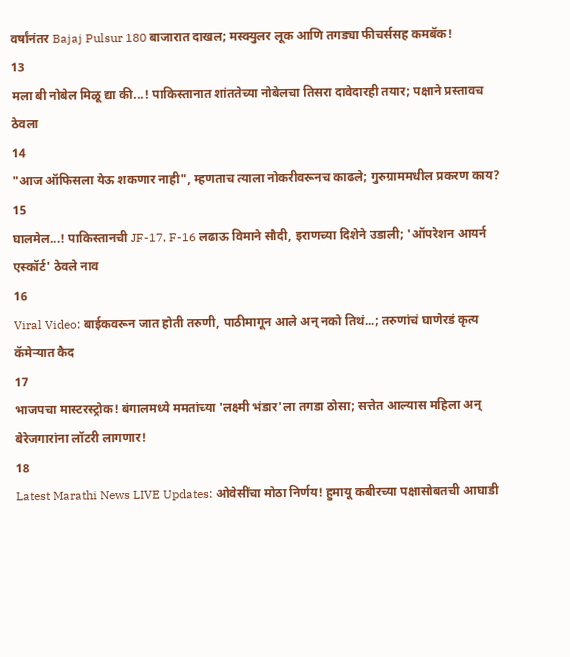वर्षांनंतर Bajaj Pulsur 180 बाजारात दाखल; मस्क्युलर लूक आणि तगड्या फीचर्ससह कमबॅक!
13
मला बी नोबेल मिळू द्या की...! पाकिस्तानात शांततेच्या नोबेलचा तिसरा दावेदारही तयार; पक्षाने प्रस्तावच ठेवला
14
"आज ऑफिसला येऊ शकणार नाही", म्हणताच त्याला नोकरीवरूनच काढले; गुरुग्राममधील प्रकरण काय?
15
घालमेल...! पाकिस्तानची JF-17, F-16 लढाऊ विमाने सौदी, इराणच्या दिशेने उडाली; 'ऑपरेशन आयर्न एस्कॉर्ट' ठेवले नाव
16
Viral Video: बाईकवरून जात होती तरुणी, पाठीमागून आले अन् नको तिथं...; तरुणांचं घाणेरडं कृत्य कॅमेऱ्यात कैद
17
भाजपचा मास्टरस्ट्रोक! बंगालमध्ये ममतांच्या 'लक्ष्मी भंडार'ला तगडा ठोसा; सत्तेत आल्यास महिला अन् बेरेजगारांना लॉटरी लागणार!
18
Latest Marathi News LIVE Updates: ओवेसींचा मोठा निर्णय! हुमायू कबीरच्या पक्षासोबतची आघाडी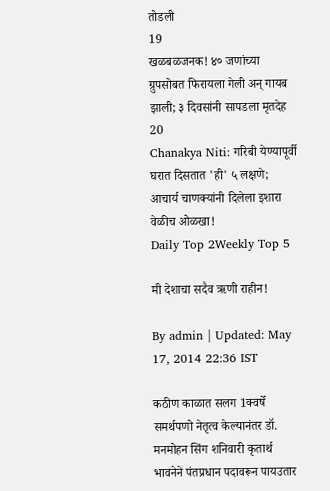तोडली
19
खळबळजनक! ४० जणांच्या ग्रुपसोबत फिरायला गेली अन् गायब झाली; ३ दिवसांनी सापडला मृतदेह
20
Chanakya Niti: गरिबी येण्यापूर्वी घरात दिसतात 'ही' ५ लक्षणे; आचार्य चाणक्यांनी दिलेला इशारा वेळीच ओळखा!
Daily Top 2Weekly Top 5

मी देशाचा सदैव ऋणी राहीन!

By admin | Updated: May 17, 2014 22:36 IST

कठीण काळात सलग 1क्वर्षे समर्थपणो नेतृत्व केल्यानंतर डॉ. मनमोहन सिंग शनिवारी कृतार्थ भावनेने पंतप्रधान पदावरून पायउतार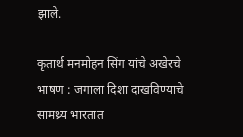झाले.

कृतार्थ मनमोहन सिंग यांचे अखेरचे भाषण : जगाला दिशा दाखविण्याचे सामथ्र्य भारतात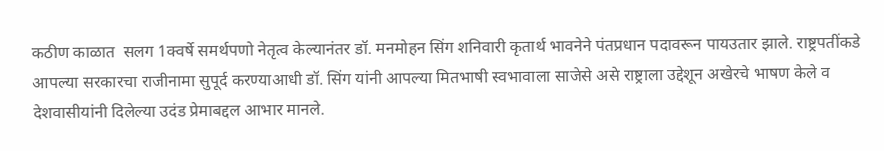कठीण काळात  सलग 1क्वर्षे समर्थपणो नेतृत्व केल्यानंतर डॉ. मनमोहन सिंग शनिवारी कृतार्थ भावनेने पंतप्रधान पदावरून पायउतार झाले. राष्ट्रपतींकडे आपल्या सरकारचा राजीनामा सुपूर्द करण्याआधी डॉ. सिंग यांनी आपल्या मितभाषी स्वभावाला साजेसे असे राष्ट्राला उद्देशून अखेरचे भाषण केले व देशवासीयांनी दिलेल्या उदंड प्रेमाबद्दल आभार मानले.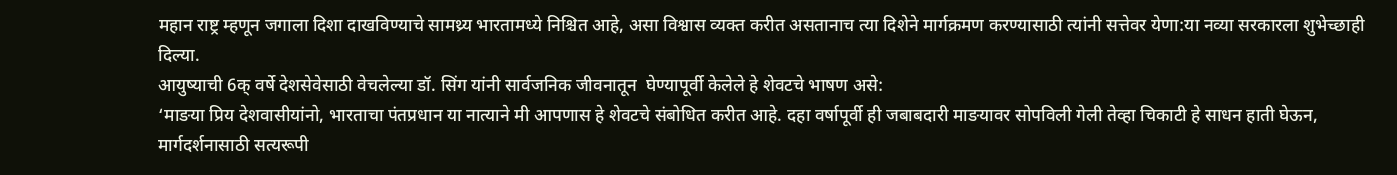महान राष्ट्र म्हणून जगाला दिशा दाखविण्याचे सामथ्र्य भारतामध्ये निश्चित आहे, असा विश्वास व्यक्त करीत असतानाच त्या दिशेने मार्गक्रमण करण्यासाठी त्यांनी सत्तेवर येणा:या नव्या सरकारला शुभेच्छाही दिल्या.
आयुष्याची 6क् वर्षे देशसेवेसाठी वेचलेल्या डॉ. सिंग यांनी सार्वजनिक जीवनातून  घेण्यापूर्वी केलेले हे शेवटचे भाषण असे:
‘माङया प्रिय देशवासीयांनो, भारताचा पंतप्रधान या नात्याने मी आपणास हे शेवटचे संबोधित करीत आहे. दहा वर्षापूर्वी ही जबाबदारी माङयावर सोपविली गेली तेव्हा चिकाटी हे साधन हाती घेऊन, मार्गदर्शनासाठी सत्यरूपी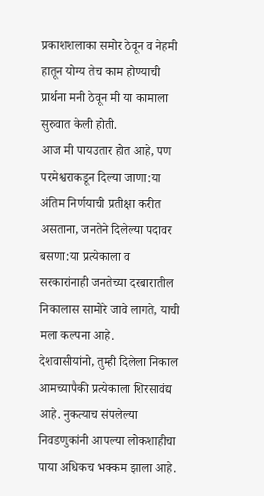प्रकाशशलाका समोर ठेवून व नेहमी हातून योग्य तेच काम होण्याची प्रार्थना मनी ठेवून मी या कामाला सुरुवात केली होती.
आज मी पायउतार होत आहे, पण परमेश्वराकडून दिल्या जाणा:या अंतिम निर्णयाची प्रतीक्षा करीत असताना, जनतेने दिलेल्या पदावर बसणा:या प्रत्येकाला व सरकारांनाही जनतेच्या दरबारातील निकालास सामोरे जावे लागते, याची मला कल्पना आहे.
देशवासीयांनो, तुम्ही दिलेला निकाल आमच्यापैकी प्रत्येकाला शिरसावंद्य आहे. नुकत्याच संपलेल्या निवडणुकांनी आपल्या लोकशाहीचा पाया अधिकच भक्कम झाला आहे.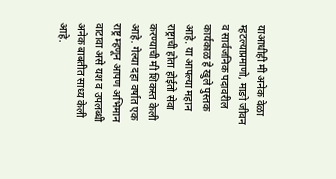याआधीही मी अनेक वेळा म्हटल्याप्रमाणो, माङो जीवन व सार्वजनिक पदावरील कार्यकाळ हे खुले पुस्तक आहे. या आपल्या महान राष्ट्राची होता होईतो सेवा करण्याची मी शिकस्त केली आहे. गेल्या दहा वर्षात एक राष्ट्र म्हणून आपण अभिमान वाटावा असे यश व उपलब्धी अनेक बाबतीत साध्य केली आहे.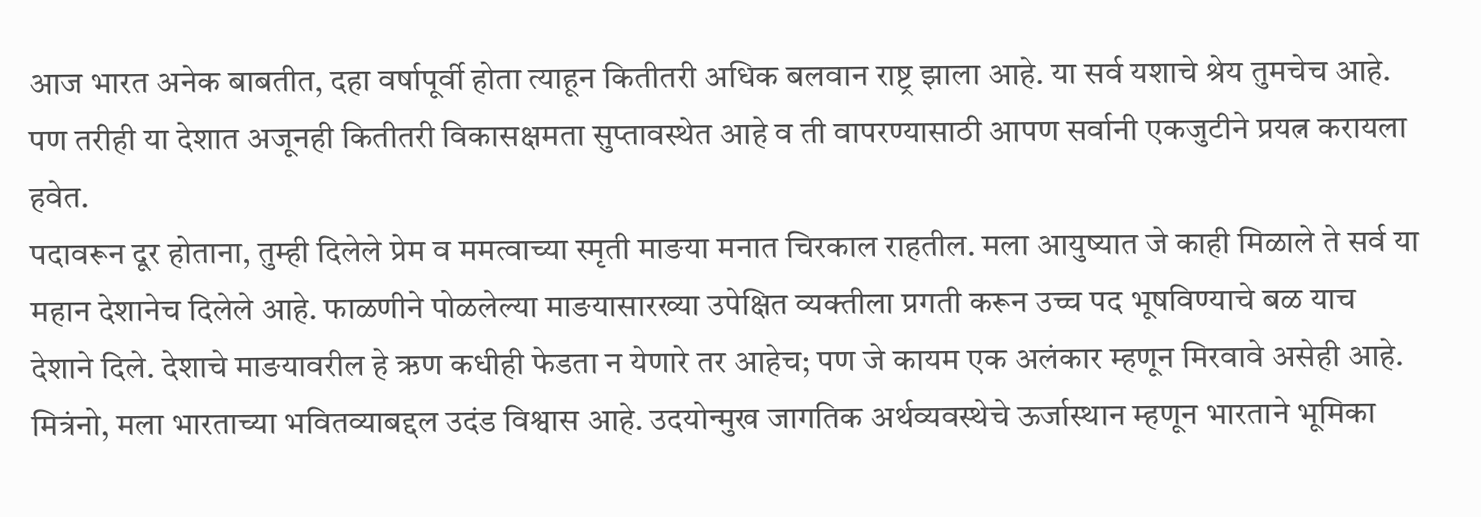आज भारत अनेक बाबतीत, दहा वर्षापूर्वी होता त्याहून कितीतरी अधिक बलवान राष्ट्र झाला आहे. या सर्व यशाचे श्रेय तुमचेच आहे. पण तरीही या देशात अजूनही कितीतरी विकासक्षमता सुप्तावस्थेत आहे व ती वापरण्यासाठी आपण सर्वानी एकजुटीने प्रयत्न करायला हवेत.
पदावरून दूर होताना, तुम्ही दिलेले प्रेम व ममत्वाच्या स्मृती माङया मनात चिरकाल राहतील. मला आयुष्यात जे काही मिळाले ते सर्व या महान देशानेच दिलेले आहे. फाळणीने पोळलेल्या माङयासारख्या उपेक्षित व्यक्तीला प्रगती करून उच्च पद भूषविण्याचे बळ याच देशाने दिले. देशाचे माङयावरील हे ऋण कधीही फेडता न येणारे तर आहेच; पण जे कायम एक अलंकार म्हणून मिरवावे असेही आहे. मित्रंनो, मला भारताच्या भवितव्याबद्दल उदंड विश्वास आहे. उदयोन्मुख जागतिक अर्थव्यवस्थेचे ऊर्जास्थान म्हणून भारताने भूमिका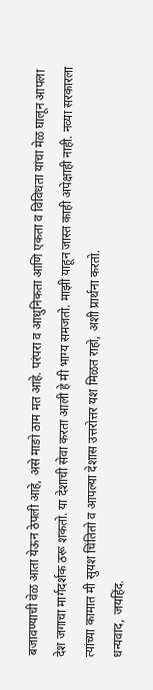बजावण्याची वेळ आता येऊन ठेपली आहे, असे माङो ठाम मत आहे. परंपरा व आधुनिकता आणि एकता व विविधता यांचा मेळ घालून आपला देश जगाचा मार्गदर्शक ठरू शकतो. या देशाची सेवा करता आली हे मी भाग्य समजतो. माझी याहून जास्त काही अपेक्षाही नाही. नव्या सरकारला त्यांच्या कामात मी सुयश चिंतितो व आपल्या देशास उत्तरोत्तर यश मिळत राहो, अशी प्रार्थना करतो.
धन्यवाद, जयहिंद.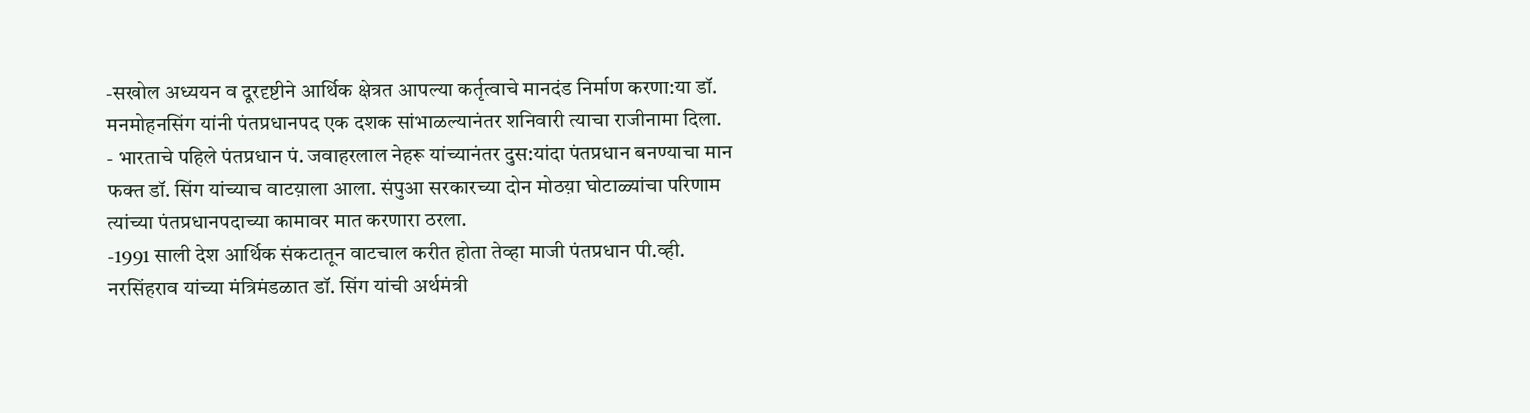-सखोल अध्ययन व दूरदृष्टीने आर्थिक क्षेत्रत आपल्या कर्तृत्वाचे मानदंड निर्माण करणा:या डॉ. मनमोहनसिंग यांनी पंतप्रधानपद एक दशक सांभाळल्यानंतर शनिवारी त्याचा राजीनामा दिला.
- भारताचे पहिले पंतप्रधान पं. जवाहरलाल नेहरू यांच्यानंतर दुस:यांदा पंतप्रधान बनण्याचा मान फक्त डॉ. सिंग यांच्याच वाटय़ाला आला. संपुआ सरकारच्या दोन मोठय़ा घोटाळ्यांचा परिणाम त्यांच्या पंतप्रधानपदाच्या कामावर मात करणारा ठरला.
-1991 साली देश आर्थिक संकटातून वाटचाल करीत होता तेव्हा माजी पंतप्रधान पी.व्ही. नरसिंहराव यांच्या मंत्रिमंडळात डॉ. सिंग यांची अर्थमंत्री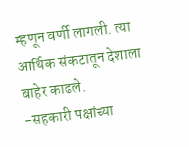म्हणून वर्णी लागली. त्या आर्थिक संकटातून देशाला बाहेर काढले.
-सहकारी पक्षांच्या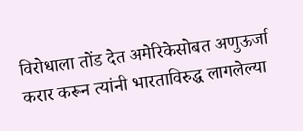विरोधाला तोंड देत अमेरिकेसोबत अणुऊर्जा करार करून त्यांनी भारताविरुद्ध लागलेल्या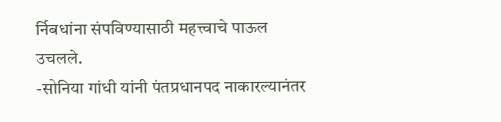र्निबधांना संपविण्यासाठी महत्त्वाचे पाऊल उचलले.
-सोनिया गांधी यांनी पंतप्रधानपद नाकारल्यानंतर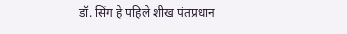डॉ. सिंग हे पहिले शीख पंतप्रधान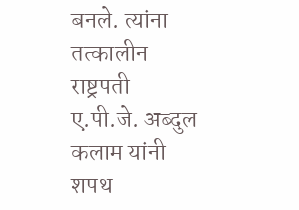बनले. त्यांना तत्कालीन राष्ट्रपती ए.पी.जे. अब्दुल कलाम यांनी शपथ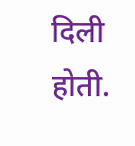दिली होती.